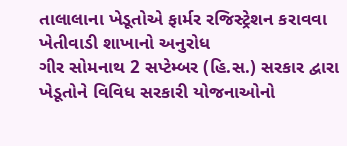તાલાલાના ખેડૂતોએ ફાર્મર રજિસ્ટ્રેશન કરાવવા ખેતીવાડી શાખાનો અનુરોધ
ગીર સોમનાથ 2 સપ્ટેમ્બર (હિ.સ.) સરકાર દ્વારા ખેડૂતોને વિવિધ સરકારી યોજનાઓનો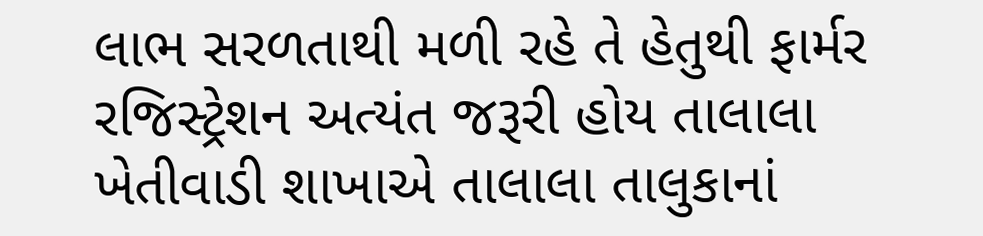લાભ સરળતાથી મળી રહે તે હેતુથી ફાર્મર રજિસ્ટ્રેશન અત્યંત જરૂરી હોય તાલાલા ખેતીવાડી શાખાએ તાલાલા તાલુકાનાં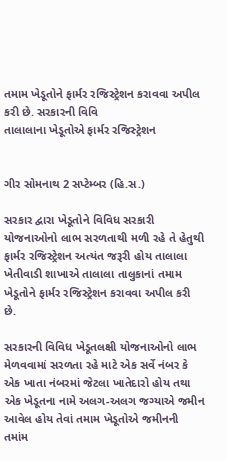તમામ ખેડૂતોને ફાર્મર રજિસ્ટ્રેશન કરાવવા અપીલ કરી છે. સરકારની વિવિ
તાલાલાના ખેડૂતોએ ફાર્મર રજિસ્ટ્રેશન


ગીર સોમનાથ 2 સપ્ટેમ્બર (હિ.સ.)

સરકાર દ્વારા ખેડૂતોને વિવિધ સરકારી યોજનાઓનો લાભ સરળતાથી મળી રહે તે હેતુથી ફાર્મર રજિસ્ટ્રેશન અત્યંત જરૂરી હોય તાલાલા ખેતીવાડી શાખાએ તાલાલા તાલુકાનાં તમામ ખેડૂતોને ફાર્મર રજિસ્ટ્રેશન કરાવવા અપીલ કરી છે.

સરકારની વિવિધ ખેડૂતલક્ષી યોજનાઓનો લાભ મેળવવામાં સરળતા રહે માટે એક સર્વે નંબર કે એક ખાતા નંબરમાં જેટલા ખાતેદારો હોય તથા એક ખેડૂતના નામે અલગ-અલગ જગ્યાએ જમીન આવેલ હોય તેવાં તમામ ખેડૂતોએ જમીનની તમાંમ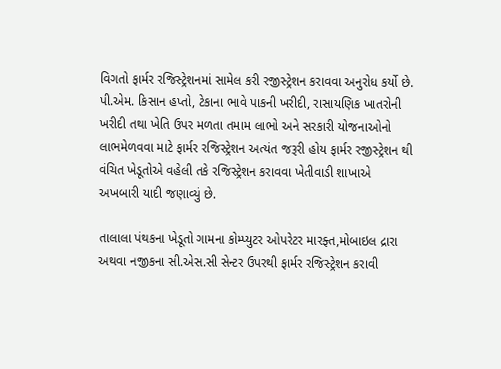વિગતો ફાર્મર રજિસ્ટ્રેશનમાં સામેલ કરી રજીસ્ટ્રેશન કરાવવા અનુરોધ કર્યો છે. પી.એમ. કિસાન હપ્તો, ટેકાના ભાવે પાકની ખરીદી, રાસાયણિક ખાતરોની ખરીદી તથા ખેતિ ઉપર મળતા તમામ લાભો અને સરકારી યોજનાઓનો લાભમેળવવા માટે ફાર્મર રજિસ્ટ્રેશન અત્યંત જરૂરી હોય ફાર્મર રજીસ્ટ્રેશન થી વંચિત ખેડૂતોએ વહેલી તકે રજિસ્ટ્રેશન કરાવવા ખેતીવાડી શાખાએ અખબારી યાદી જણાવ્યું છે.

તાલાલા પંથકના ખેડૂતો ગામના કોમ્પ્યુટર ઓપરેટર મારફ્ત,મોબાઇલ દ્રારા અથવા નજીકના સી.એસ.સી સેન્ટર ઉપરથી ફાર્મર રજિસ્ટ્રેશન કરાવી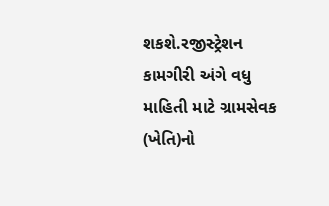શકશે.રજીસ્ટ્રેશન કામગીરી અંગે વધુ માહિતી માટે ગ્રામસેવક (ખેતિ)નો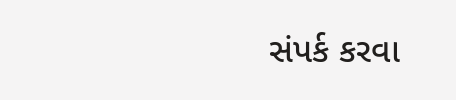સંપર્ક કરવા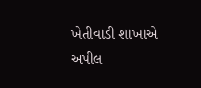ખેતીવાડી શાખાએ અપીલ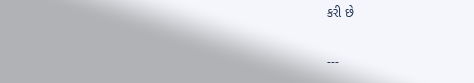કરી છે

---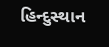હિન્દુસ્થાન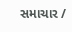સમાચાર /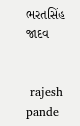ભરતસિંહ જાદવ


 rajesh pande